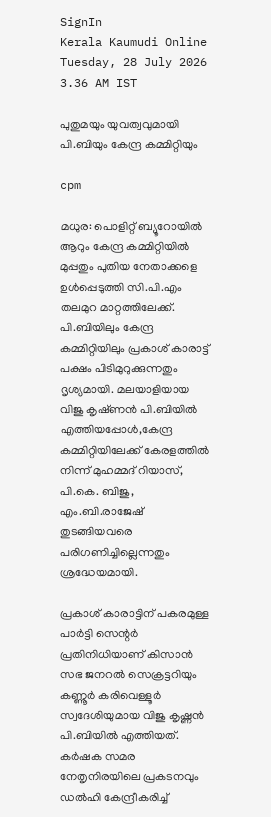SignIn
Kerala Kaumudi Online
Tuesday, 28 July 2026 3.36 AM IST

പുതുമയും യുവത്വവുമായി പി.ബിയും കേന്ദ്ര കമ്മിറ്റിയും

cpm

മധുര: പൊളിറ്റ് ബ്യൂറോയിൽ ആറും കേന്ദ്ര കമ്മിറ്റിയിൽ മുപ്പതും പുതിയ നേതാക്കളെ ഉൾപ്പെടുത്തി സി.പി.എം തലമുറ മാറ്റത്തിലേക്ക്. പി.ബിയിലും കേന്ദ്ര കമ്മിറ്റിയിലും പ്രകാശ് കാരാട്ട് പക്ഷം പിടിമുറുക്കുന്നതും ദൃശ്യമായി. മലയാളിയായ വിജു കൃഷ്‌ണൻ പി.ബിയിൽ എത്തിയപ്പോൾ,കേന്ദ്ര കമ്മിറ്റിയിലേക്ക് കേരളത്തിൽ നിന്ന് മുഹമ്മദ് റിയാസ്, പി.കെ. ബിജു, എം.ബി.രാജേഷ് തുടങ്ങിയവരെ പരിഗണിച്ചില്ലെന്നതും ശ്രദ്ധേയമായി.

പ്രകാശ് കാരാട്ടിന് പകരമുള്ള പാർട്ടി സെന്റർ പ്രതിനിധിയാണ് കിസാൻ സഭ ജനറൽ സെക്രട്ടറിയും കണ്ണൂർ കരിവെള്ളൂർ സ്വദേശിയുമായ വിജു കൃഷ്ണൻ പി.ബിയിൽ എത്തിയത്. കർഷക സമര നേതൃനിരയിലെ പ്രകടനവും ഡൽഹി കേന്ദ്രീകരിച്ച്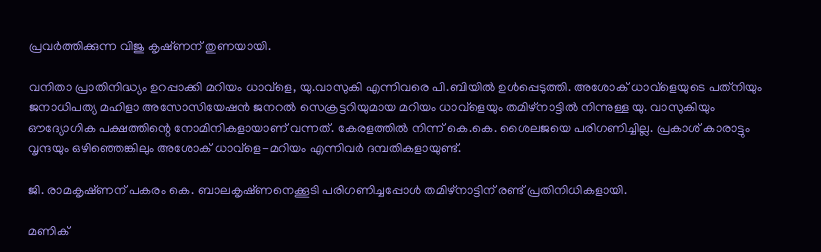പ്രവർത്തിക്കുന്ന വിജു കൃഷ്‌ണന് തുണയായി.

വനിതാ പ്രാതിനിദ്ധ്യം ഉറപ്പാക്കി മറിയം ധാവ്‌ളെ, യു.വാസുകി എന്നിവരെ പി.ബിയിൽ ഉൾപ്പെടുത്തി. അശോക് ധാവ്‌ളെയുടെ പത്‌നിയും ജനാധിപത്യ മഹിളാ അസോസിയേഷൻ ജനറൽ സെക്രട്ടറിയുമായ മറിയം ധാവ്‌ളെയും തമിഴ്നാട്ടിൽ നിന്നുള്ള യു. വാസുകിയും ഔദ്യോഗിക പക്ഷത്തിന്റെ നോമിനികളായാണ് വന്നത്. കേരളത്തിൽ നിന്ന് കെ.കെ. ശൈലജയെ പരിഗണിച്ചില്ല. പ്രകാശ് കാരാട്ടും വൃന്ദയും ഒഴിഞ്ഞെങ്കിലും അശോക് ധാവ്‌ളെ-മറിയം എന്നിവർ ദമ്പതികളായുണ്ട്.

ജി. രാമകൃഷ്‌ണന് പകരം കെ. ബാലകൃഷ്‌ണനെക്കൂടി പരിഗണിച്ചപ്പോൾ തമിഴ്നാട്ടിന് രണ്ട് പ്രതിനിധികളായി.

മണിക്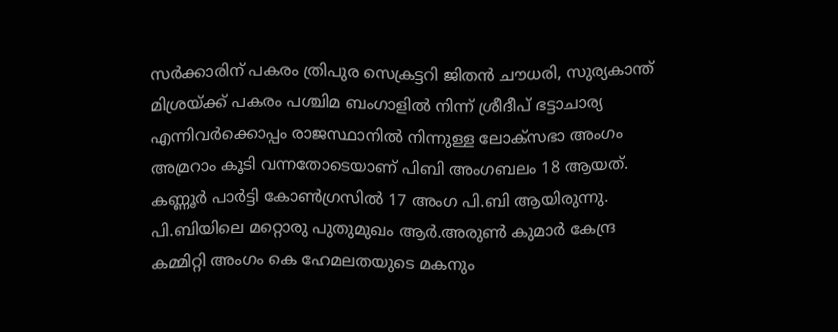സർക്കാരിന് പകരം ത്രിപുര സെക്രട്ടറി ജിതൻ ചൗധരി, സുര്യകാന്ത് മിശ്രയ്‌ക്ക് പകരം പശ്ചിമ ബംഗാളിൽ നിന്ന് ശ്രീദീപ് ഭട്ടാചാര്യ എന്നിവർക്കൊപ്പം രാജസ്ഥാനിൽ നിന്നുള്ള ലോക്‌സഭാ അംഗം അമ്രറാം കൂടി വന്നതോടെയാണ് പിബി അംഗബലം 18 ആയത്. കണ്ണൂർ പാർട്ടി കോൺഗ്രസിൽ 17 അംഗ പി.ബി ആയിരുന്നു. പി.ബിയിലെ മറ്റൊരു പുതുമുഖം ആർ.അരുൺ കുമാർ കേന്ദ്ര കമ്മിറ്റി അംഗം കെ ഹേമലതയുടെ മകനും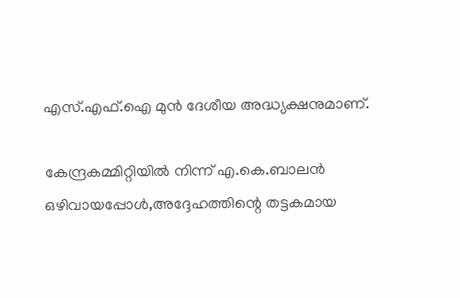എസ്.എഫ്.ഐ മുൻ ദേശീയ അദ്ധ്യക്ഷനുമാണ്.

കേന്ദ്രകമ്മിറ്റിയിൽ നിന്ന് എ.കെ.ബാലൻ ഒഴിവായപ്പോൾ,അദ്ദേഹത്തിന്റെ തട്ടകമായ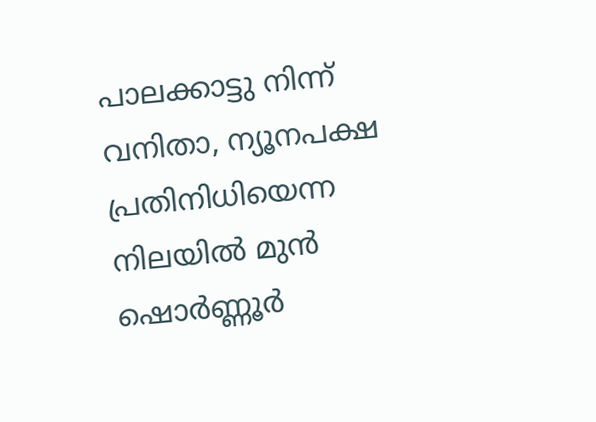പാലക്കാട്ടു നിന്ന് വനിതാ, ന്യൂനപക്ഷ പ്രതിനിധിയെന്ന നിലയിൽ മുൻ ഷൊർണ്ണൂർ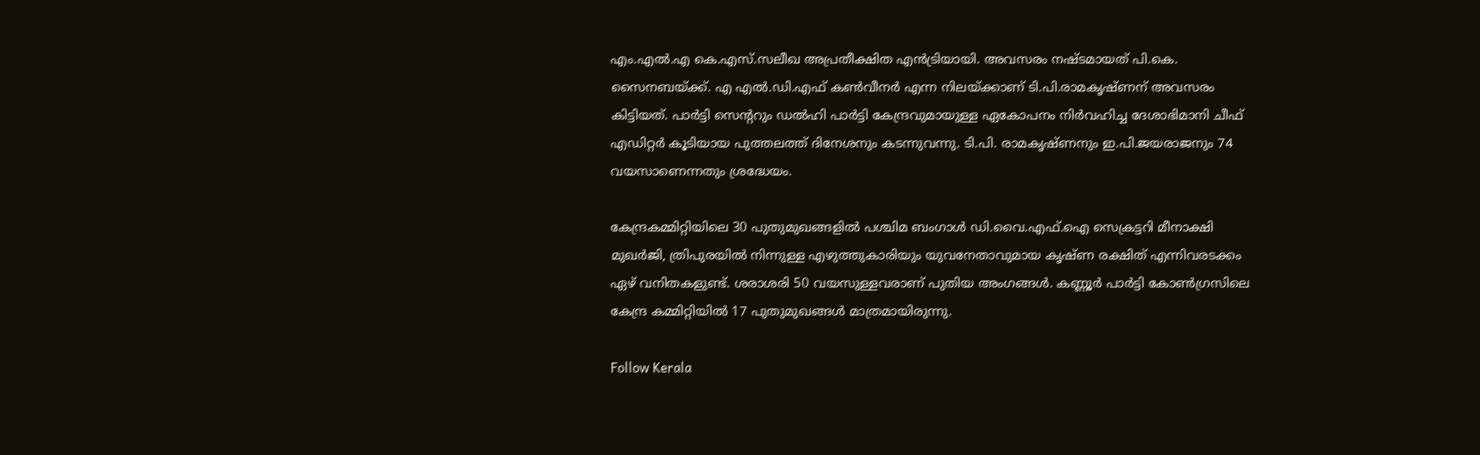എം.എൽ.എ കെ.എസ്.സലീഖ അപ്രതീക്ഷിത എൻട്രിയായി. അവസരം നഷ്‌ടമായത് പി.കെ. സൈനബയ്‌ക്ക്. എ എൽ.ഡി.എഫ് കൺവീനർ എന്ന നിലയ്‌ക്കാണ് ടി.പി.രാമകൃഷ്‌ണന് അവസരം കിട്ടിയത്. പാർട്ടി സെന്ററും ഡൽഹി പാർട്ടി കേന്ദ്രവുമായുള്ള ഏകോപനം നിർവഹിച്ച ദേശാഭിമാനി ചീഫ് എഡിറ്റർ കൂടിയായ പുത്തലത്ത് ദിനേശനും കടന്നുവന്നു. ടി.പി. രാമകൃഷ്‌ണനും ഇ.പി.ജയരാജനും 74 വയസാണെന്നതും ശ്രദ്ധേയം.

കേന്ദ്രകമ്മിറ്റിയിലെ 30 പുതുമുഖങ്ങളിൽ പശ്ചിമ ബംഗാൾ ഡി.വൈ.എഫ്.ഐ സെക്രട്ടറി മീനാക്ഷി മുഖർജി, ത്രിപുരയിൽ നിന്നുള്ള എഴുത്തുകാരിയും യുവനേതാവുമായ കൃഷ്‌ണ രക്ഷിത് എന്നിവരടക്കം ഏഴ് വനിതകളുണ്ട്. ശരാശരി 50 വയസുള്ളവരാണ് പുതിയ അംഗങ്ങൾ. കണ്ണൂർ പാർട്ടി കോൺഗ്രസിലെ കേന്ദ്ര കമ്മിറ്റിയിൽ 17 പുതുമുഖങ്ങൾ മാത്രമായിരുന്നു.

Follow Kerala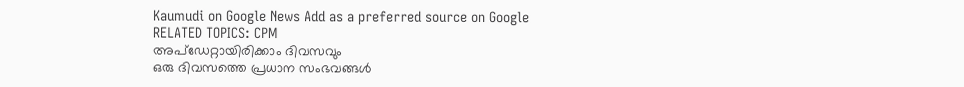Kaumudi on Google News Add as a preferred source on Google
RELATED TOPICS: CPM
അപ്ഡേറ്റായിരിക്കാം ദിവസവും
ഒരു ദിവസത്തെ പ്രധാന സംഭവങ്ങൾ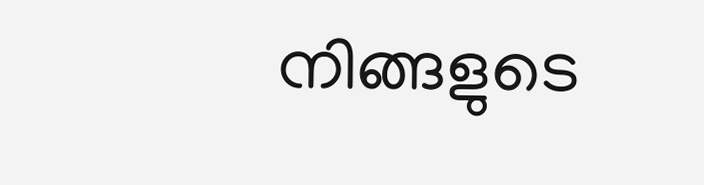നിങ്ങളുടെ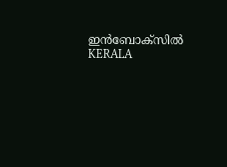ഇൻബോക്സിൽ
KERALA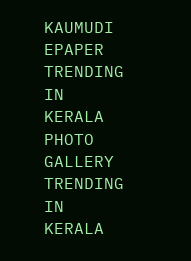KAUMUDI EPAPER
TRENDING IN KERALA
PHOTO GALLERY
TRENDING IN KERALA